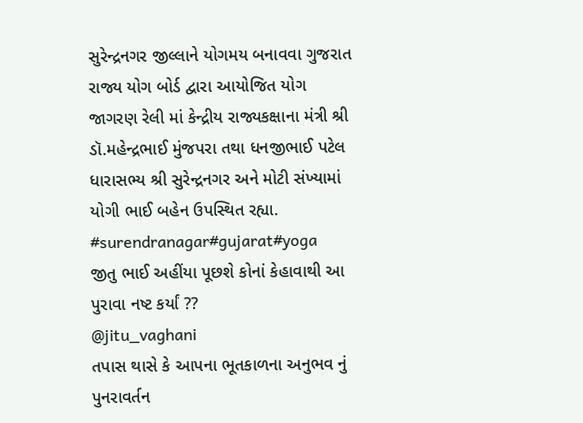સુરેન્દ્રનગર જીલ્લાને યોગમય બનાવવા ગુજરાત રાજ્ય યોગ બોર્ડ દ્વારા આયોજિત યોગ જાગરણ રેલી માં કેન્દ્રીય રાજ્યકક્ષાના મંત્રી શ્રી ડૉ.મહેન્દ્રભાઈ મુંજપરા તથા ધનજીભાઈ પટેલ ધારાસભ્ય શ્રી સુરેન્દ્રનગર અને મોટી સંખ્યામાં યોગી ભાઈ બહેન ઉપસ્થિત રહ્યા.
#surendranagar#gujarat#yoga
જીતુ ભાઈ અહીંયા પૂછશે કોનાં કેહાવાથી આ પુરાવા નષ્ટ કર્યાં ??
@jitu_vaghani
તપાસ થાસે કે આપના ભૂતકાળના અનુભવ નું પુનરાવર્તન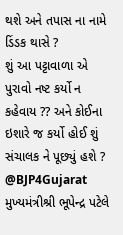થશે અને તપાસ ના નામે ડિંડક થાસે ?
શું આ પટ્ટાવાળા એ પુરાવો નષ્ટ કર્યો ન કહેવાય ?? અને કોઈના ઇશારે જ કર્યો હોઈ શું સંચાલક ને પૂછ્યું હશે ?
@BJP4Gujarat
મુખ્યમંત્રીશ્રી ભૂપેન્દ્ર પટેલે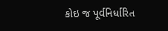કોઇ જ પૂર્વનિર્ધારિત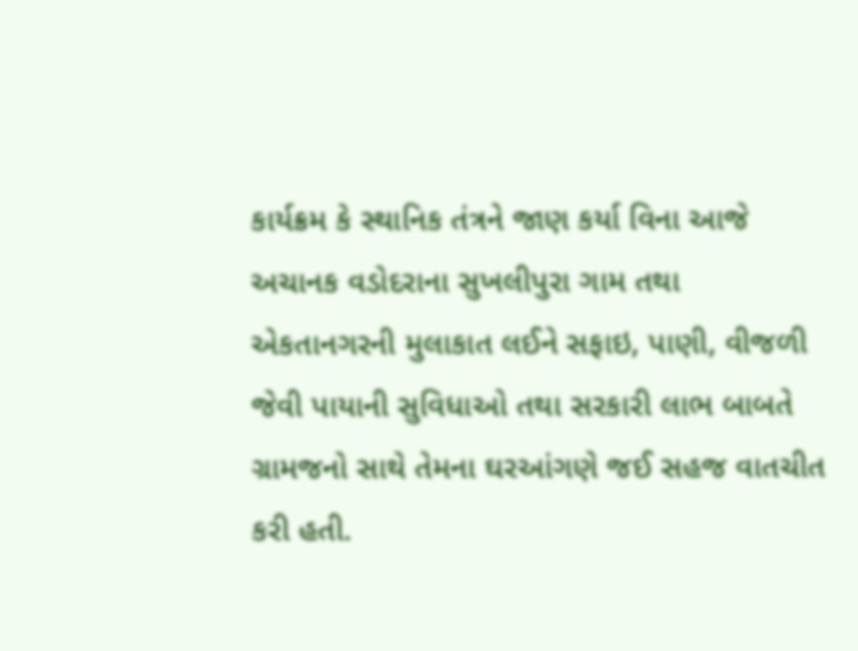કાર્યક્રમ કે સ્થાનિક તંત્રને જાણ કર્યા વિના આજે અચાનક વડોદરાના સુખલીપુરા ગામ તથા એકતાનગરની મુલાકાત લઈને સફાઇ, પાણી, વીજળી જેવી પાયાની સુવિધાઓ તથા સરકારી લાભ બાબતે ગ્રામજનો સાથે તેમના ઘરઆંગણે જઈ સહજ વાતચીત કરી હતી.